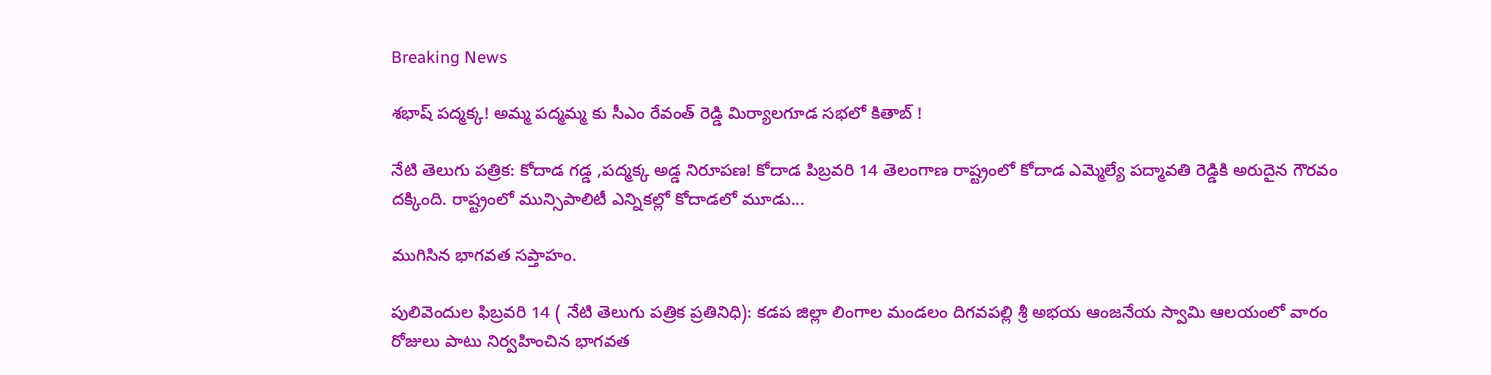Breaking News

శభాష్ పద్మక్క! అమ్మ పద్మమ్మ కు సీఎం రేవంత్ రెడ్డి మిర్యాలగూడ సభలో కితాబ్ !

నేటి తెలుగు పత్రిక: కోదాడ గడ్డ ,పద్మక్క అడ్డ నిరూపణ! కోదాడ పిబ్రవరి 14 తెలంగాణ రాష్ట్రంలో కోదాడ ఎమ్మెల్యే పద్మావతి రెడ్డికి అరుదైన గౌరవం దక్కింది. రాష్ట్రంలో మున్సిపాలిటీ ఎన్నికల్లో కోదాడలో మూడు...

ముగిసిన భాగవత సప్తాహం.

పులివెందుల ఫిబ్రవరి 14 ( నేటి తెలుగు పత్రిక ప్రతినిధి): కడప జిల్లా లింగాల మండలం దిగవపల్లి శ్రీ అభయ ఆంజనేయ స్వామి ఆలయంలో వారం రోజులు పాటు నిర్వహించిన భాగవత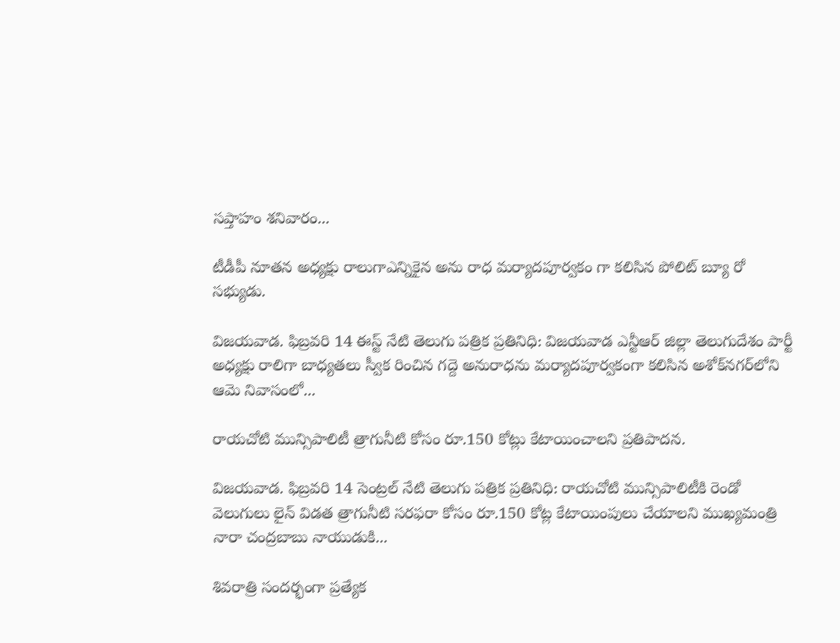సప్తాహం శనివారం...

టీడీపీ నూతన అధ్యక్షు రాలుగాఎన్నికైన అను రాధ మర్యాదపూర్వకం గా కలిసిన పోలిట్‌ బ్యూ రో సభ్యుడు.

విజయవాడ. ఫిబ్రవరి 14 ఈస్ట్ నేటి తెలుగు పత్రిక ప్రతినిధి: విజయవాడ ఎన్టీఆర్ జిల్లా తెలుగుదేశం పార్టీ అధ్యక్షు రాలిగా బాధ్యతలు స్వీక రించిన గద్దె అనురాధను మర్యాదపూర్వకంగా కలిసిన అశోక్‌నగర్‌లోని ఆమె నివాసంలో...

రాయచోటి మున్సిపాలిటీ త్రాగునీటి కోసం రూ.150 కోట్లు కేటాయించాలని ప్రతిపాదన.

విజయవాడ. ఫిబ్రవరి 14 సెంట్రల్ నేటి తెలుగు పత్రిక ప్రతినిధి: రాయచోటి మున్సిపాలిటీకి రెండో వెలుగులు లైన్ విడత త్రాగునీటి సరఫరా కోసం రూ.150 కోట్ల కేటాయింపులు చేయాలని ముఖ్యమంత్రి నారా చంద్రబాబు నాయుడుకి...

శివరాత్రి సందర్భంగా ప్రత్యేక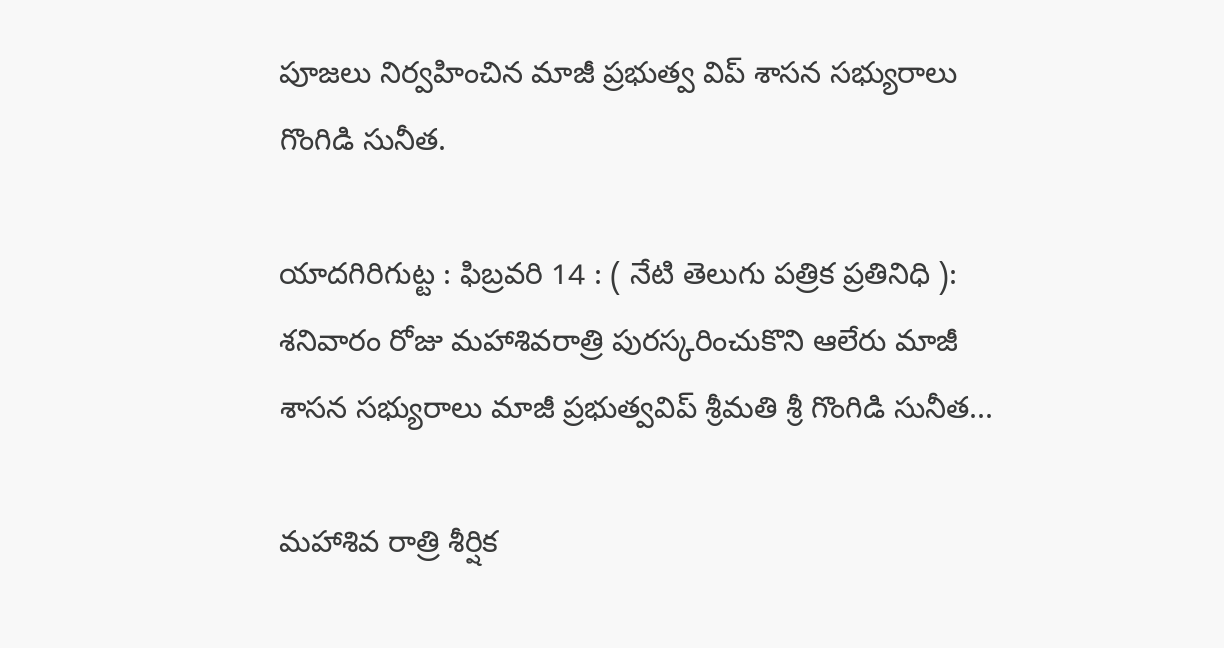పూజలు నిర్వహించిన మాజీ ప్రభుత్వ విప్ శాసన సభ్యురాలు గొంగిడి సునీత.

యాదగిరిగుట్ట : ఫిబ్రవరి 14 : ( నేటి తెలుగు పత్రిక ప్రతినిధి ): శనివారం రోజు మహాశివరాత్రి పురస్కరించుకొని ఆలేరు మాజీ శాసన సభ్యురాలు మాజీ ప్రభుత్వవిప్ శ్రీమతి శ్రీ గొంగిడి సునీత...

మహాశివ రాత్రి శీర్షిక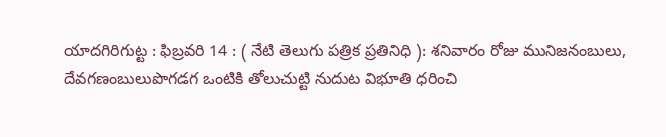యాదగిరిగుట్ట : ఫిబ్రవరి 14 : ( నేటి తెలుగు పత్రిక ప్రతినిధి ): శనివారం రోజు మునిజనంబులు, దేవగణంబులుపొగడగ ఒంటికి తోలుచుట్టి నుదుట విభూతి ధరించి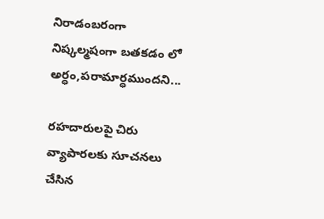నిరాడంబరంగా నిష్కల్మషంగా బతకడం లో అర్ధం,పరామార్ధముందని...

రహదారులపై చిరు వ్యాపారలకు సూచనలు చేసిన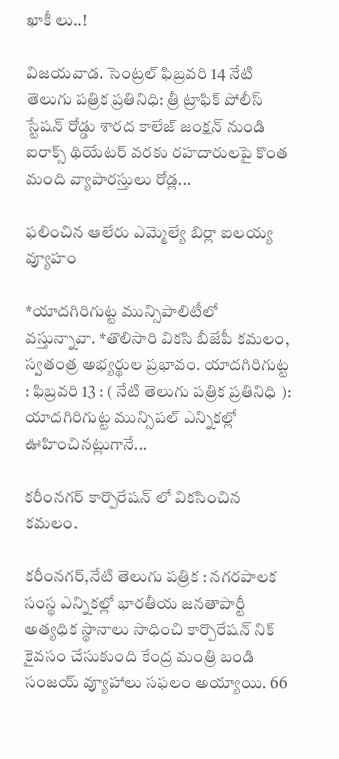ఖాకీ లు..!

విజయవాడ. సెంట్రల్ ఫిబ్రవరి 14 నేటి తెలుగు పత్రిక ప్రతినిధి: త్రీ ట్రాఫిక్ పోలీస్ స్టేషన్ రోడ్డు శారద కాలేజ్ జంక్షన్ నుండి ఐరాక్స్ థియేటర్ వరకు రహదారులపై కొంత మంది వ్యాపారస్తులు రోడ్ల...

ఫలించిన ఆలేరు ఎమ్మెల్యే బిర్లా ఐలయ్య వ్యూహం

*యాదగిరిగుట్ట మున్సిపాలిటీలో వస్తున్నావా. *తొలిసారి వికసి బీజేపీ కమలం, స్వతంత్ర అభ్యర్థుల ప్రభావం. యాదగిరిగుట్ట : ఫిబ్రవరి 13 : ( నేటి తెలుగు పత్రిక ప్రతినిధి ): యాదగిరిగుట్ట మున్సిపల్ ఎన్నికల్లో ఊహించినట్లుగానే...

కరీంనగర్ కార్పొరేషన్ లో వికసించిన కమలం.

కరీంనగర్,నేటి తెలుగు పత్రిక : నగరపాలక సంస్థ ఎన్నికల్లో భారతీయ జనతాపార్టీ అత్యధిక స్థానాలు సాధించి కార్పొరేషన్ నిక్ కైవసం చేసుకుంది కేంద్ర మంత్రి బండి సంజయ్ వ్యూహాలు సఫలం అయ్యాయి. 66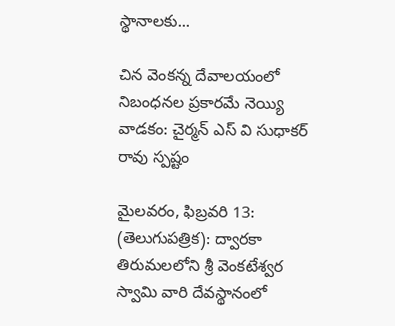స్థానాలకు...

చిన వెంకన్న దేవాలయంలో నిబంధనల ప్రకారమే నెయ్యి వాడకం: చైర్మన్ ఎస్ వి సుధాకర్ రావు స్పష్టం

మైలవరం, ఫిబ్రవరి 13: (తెలుగుపత్రిక): ద్వారకా తిరుమలలోని శ్రీ వెంకటేశ్వర స్వామి వారి దేవస్థానంలో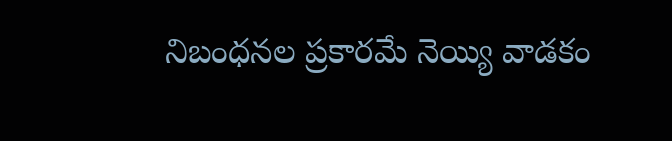నిబంధనల ప్రకారమే నెయ్యి వాడకం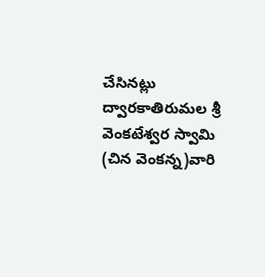చేసినట్లు ద్వారకాతిరుమల శ్రీ వెంకటేశ్వర స్వామి (చిన వెంకన్న)వారి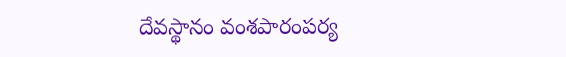దేవస్థానం వంశపారంపర్య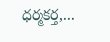ధర్మకర్త,...